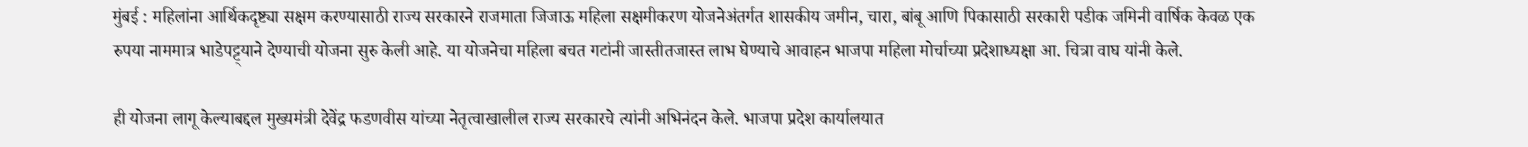मुंबई : महिलांना आर्थिकदृष्ट्या सक्षम करण्यासाठी राज्य सरकारने राजमाता जिजाऊ महिला सक्षमीकरण योजनेअंतर्गत शासकीय जमीन, चारा, बांबू आणि पिकासाठी सरकारी पडीक जमिनी वार्षिक केवळ एक रुपया नाममात्र भाडेपट्ट्याने देण्याची योजना सुरु केली आहे. या योजनेचा महिला बचत गटांनी जास्तीतजास्त लाभ घेण्याचे आवाहन भाजपा महिला मोर्चाच्या प्रदेशाध्यक्षा आ. चित्रा वाघ यांनी केले.

ही योजना लागू केल्याबद्दल मुख्यमंत्री देवेंद्र फडणवीस यांच्या नेतृत्वाखालील राज्य सरकारचे त्यांनी अभिनंदन केले. भाजपा प्रदेश कार्यालयात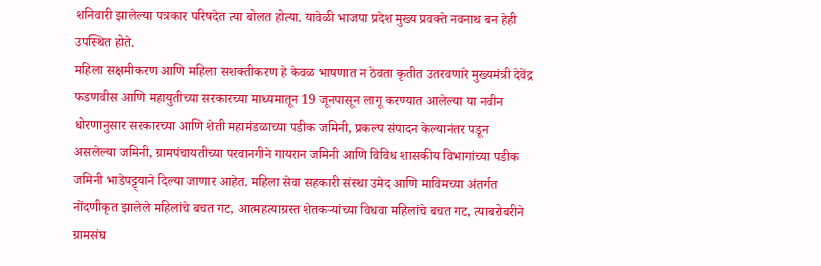शनिवारी झालेल्या पत्रकार परिषदेत त्या बोलत होत्या. यावेळी भाजपा प्रदेश मुख्य प्रवक्ते नवनाथ बन हेही उपस्थित होते.
महिला सक्षमीकरण आणि महिला सशक्तीकरण हे केवळ भाषणात न ठेवता कृतीत उतरवणारे मुख्यमंत्री देवेंद्र फडणवीस आणि महायुतीच्या सरकारच्या माध्यमातून 19 जूनपासून लागू करण्यात आलेल्या या नवीन धोरणानुसार सरकारच्या आणि शेती महामंडळाच्या पडीक जमिनी, प्रकल्प संपादन केल्यानंतर पडून असलेल्या जमिनी, ग्रामपंचायतीच्या परवानगीने गायरान जमिनी आणि विविध शासकीय विभागांच्या पडीक जमिनी भाडेपट्ट्याने दिल्या जाणार आहेत. महिला सेवा सहकारी संस्था उमेद आणि माविमच्या अंतर्गत नोंदणीकृत झालेले महिलांचे बचत गट, आत्महत्याग्रस्त शेतकऱ्यांच्या विधवा महिलांचे बचत गट, त्याबरोबरीने ग्रामसंघ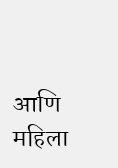आणि महिला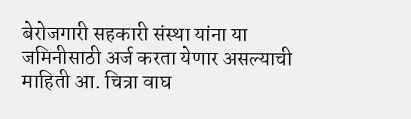बेरोजगारी सहकारी संस्था यांना या जमिनीसाठी अर्ज करता येणार असल्याची माहिती आ. चित्रा वाघ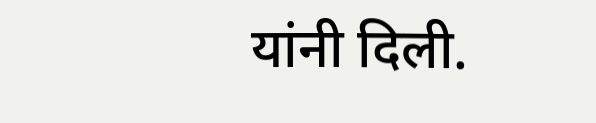यांनी दिली.